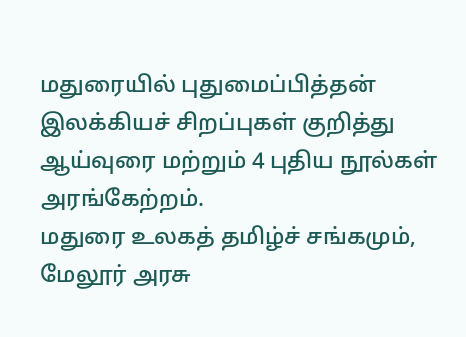மதுரையில் புதுமைப்பித்தன் இலக்கியச் சிறப்புகள் குறித்து ஆய்வுரை மற்றும் 4 புதிய நூல்கள் அரங்கேற்றம்.
மதுரை உலகத் தமிழ்ச் சங்கமும், மேலூர் அரசு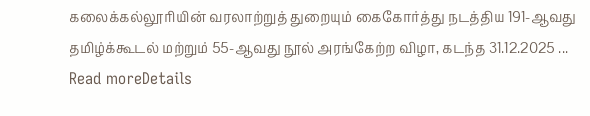கலைக்கல்லூரியின் வரலாற்றுத் துறையும் கைகோர்த்து நடத்திய 191-ஆவது தமிழ்க்கூடல் மற்றும் 55-ஆவது நூல் அரங்கேற்ற விழா, கடந்த 31.12.2025 ...
Read moreDetails